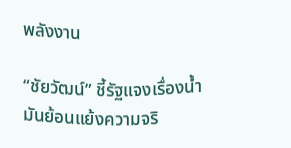พลังงาน

“ชัยวัฒน์” ชี้รัฐแจงเรื่องน้ำมันย้อนแย้งความจริ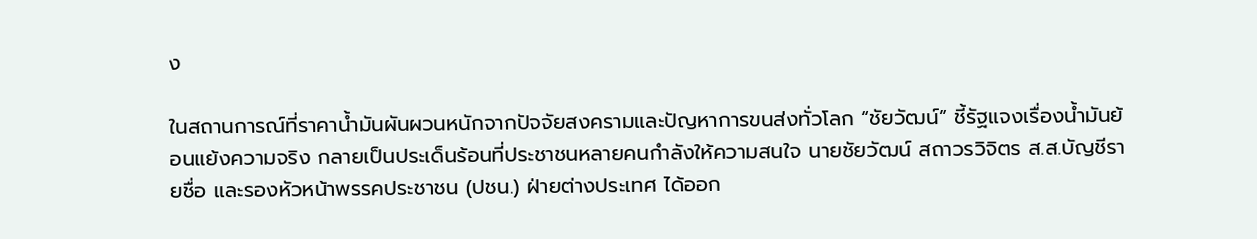ง

ในสถานการณ์ที่ราคาน้ำมันผันผวนหนักจากปัจจัยสงครามและปัญหาการขนส่งทั่วโลก “ชัยวัฒน์” ชี้รัฐแจงเรื่องน้ำมันย้อนแย้งความจริง กลายเป็นประเด็นร้อนที่ประชาชนหลายคนกำลังให้ความสนใจ นายชัยวัฒน์ สถาวรวิจิตร ส.ส.บัญชีรายชื่อ และรองหัวหน้าพรรคประชาชน (ปชน.) ฝ่ายต่างประเทศ ได้ออก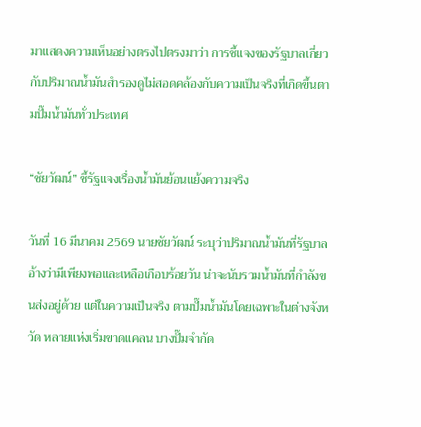มาแสดงความเห็นอย่างตรงไปตรงมาว่า การชี้แจงของรัฐบาลเกี่ยวกับปริมาณน้ำมันสำรองดูไม่สอดคล้องกับความเป็นจริงที่เกิดขึ้นตามปั๊มน้ำมันทั่วประเทศ

“ชัยวัฒน์” ชี้รัฐแจงเรื่องน้ำมันย้อนแย้งความจริง

วันที่ 16 มีนาคม 2569 นายชัยวัฒน์ ระบุว่าปริมาณน้ำมันที่รัฐบาลอ้างว่ามีเพียงพอและเหลือเกือบร้อยวัน น่าจะนับรวมน้ำมันที่กำลังขนส่งอยู่ด้วย แต่ในความเป็นจริง ตามปั๊มน้ำมันโดยเฉพาะในต่างจังหวัด หลายแห่งเริ่มขาดแคลน บางปั๊มจำกัด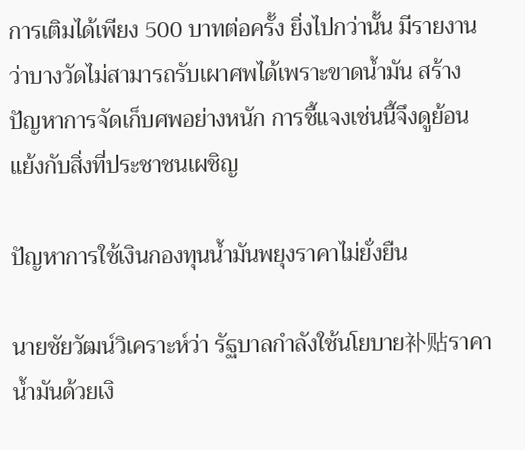การเติมได้เพียง 500 บาทต่อครั้ง ยิ่งไปกว่านั้น มีรายงานว่าบางวัดไม่สามารถรับเผาศพได้เพราะขาดน้ำมัน สร้างปัญหาการจัดเก็บศพอย่างหนัก การชี้แจงเช่นนี้จึงดูย้อนแย้งกับสิ่งที่ประชาชนเผชิญ

ปัญหาการใช้เงินกองทุนน้ำมันพยุงราคาไม่ยั่งยืน

นายชัยวัฒน์วิเคราะห์ว่า รัฐบาลกำลังใช้นโยบาย补贴ราคาน้ำมันด้วยเงิ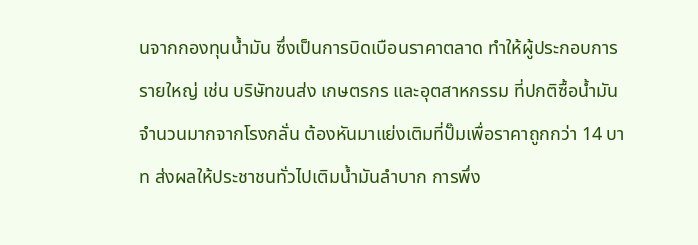นจากกองทุนน้ำมัน ซึ่งเป็นการบิดเบือนราคาตลาด ทำให้ผู้ประกอบการรายใหญ่ เช่น บริษัทขนส่ง เกษตรกร และอุตสาหกรรม ที่ปกติซื้อน้ำมันจำนวนมากจากโรงกลั่น ต้องหันมาแย่งเติมที่ปั๊มเพื่อราคาถูกกว่า 14 บาท ส่งผลให้ประชาชนทั่วไปเติมน้ำมันลำบาก การพึ่ง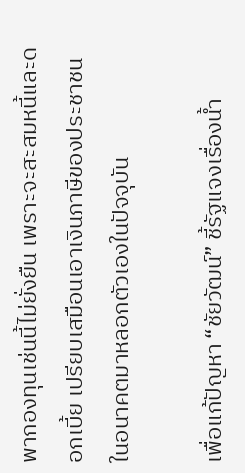พากองทุนเช่นนี้ไม่ยั่งยืน เพราะจะสะสมหนี้และดอกเบี้ย เปรียบเสมือนเอาเงินภาษีของประชาชนในอนาคตมาหลอกตัวเองในปัจจุบัน

เพื่อแก้ปัญหา “ชัยวัฒน์” ชี้รัฐแจงเรื่องน้ำ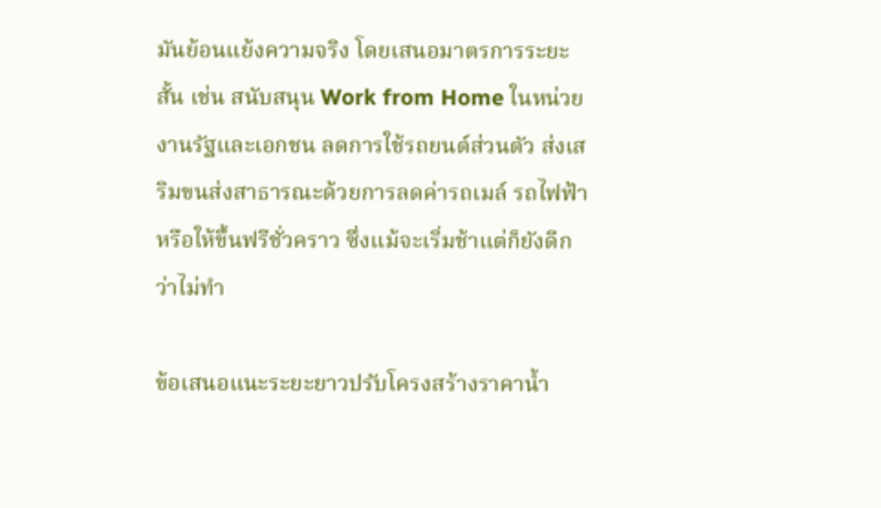มันย้อนแย้งความจริง โดยเสนอมาตรการระยะสั้น เช่น สนับสนุน Work from Home ในหน่วยงานรัฐและเอกชน ลดการใช้รถยนต์ส่วนตัว ส่งเสริมขนส่งสาธารณะด้วยการลดค่ารถเมล์ รถไฟฟ้า หรือให้ขึ้นฟรีชั่วคราว ซึ่งแม้จะเริ่มช้าแต่ก็ยังดีกว่าไม่ทำ

ข้อเสนอแนะระยะยาวปรับโครงสร้างราคาน้ำ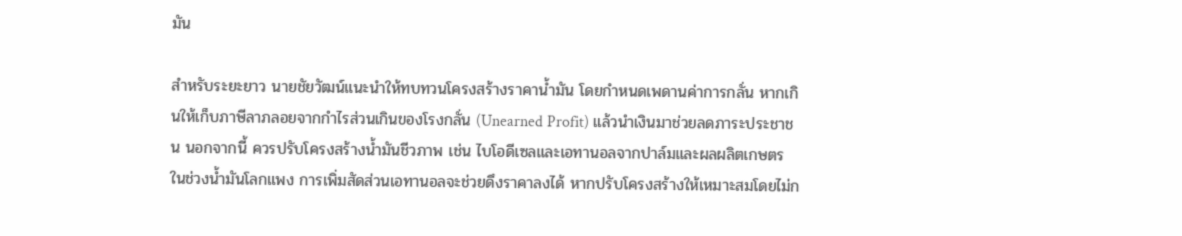มัน

สำหรับระยะยาว นายชัยวัฒน์แนะนำให้ทบทวนโครงสร้างราคาน้ำมัน โดยกำหนดเพดานค่าการกลั่น หากเกินให้เก็บภาษีลาภลอยจากกำไรส่วนเกินของโรงกลั่น (Unearned Profit) แล้วนำเงินมาช่วยลดภาระประชาชน นอกจากนี้ ควรปรับโครงสร้างน้ำมันชีวภาพ เช่น ไบโอดีเซลและเอทานอลจากปาล์มและผลผลิตเกษตร ในช่วงน้ำมันโลกแพง การเพิ่มสัดส่วนเอทานอลจะช่วยดึงราคาลงได้ หากปรับโครงสร้างให้เหมาะสมโดยไม่ก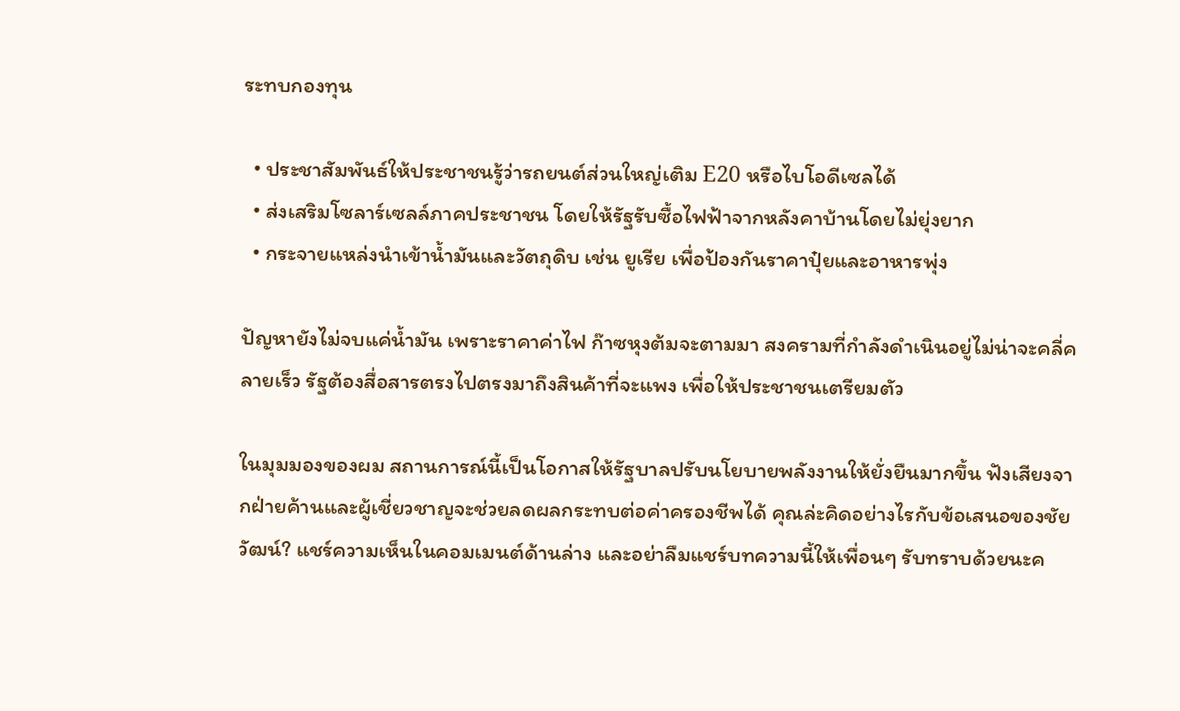ระทบกองทุน

  • ประชาสัมพันธ์ให้ประชาชนรู้ว่ารถยนต์ส่วนใหญ่เติม E20 หรือไบโอดีเซลได้
  • ส่งเสริมโซลาร์เซลล์ภาคประชาชน โดยให้รัฐรับซื้อไฟฟ้าจากหลังคาบ้านโดยไม่ยุ่งยาก
  • กระจายแหล่งนำเข้าน้ำมันและวัตถุดิบ เช่น ยูเรีย เพื่อป้องกันราคาปุ๋ยและอาหารพุ่ง

ปัญหายังไม่จบแค่น้ำมัน เพราะราคาค่าไฟ ก๊าซหุงต้มจะตามมา สงครามที่กำลังดำเนินอยู่ไม่น่าจะคลี่คลายเร็ว รัฐต้องสื่อสารตรงไปตรงมาถึงสินค้าที่จะแพง เพื่อให้ประชาชนเตรียมตัว

ในมุมมองของผม สถานการณ์นี้เป็นโอกาสให้รัฐบาลปรับนโยบายพลังงานให้ยั่งยืนมากขึ้น ฟังเสียงจากฝ่ายค้านและผู้เชี่ยวชาญจะช่วยลดผลกระทบต่อค่าครองชีพได้ คุณล่ะคิดอย่างไรกับข้อเสนอของชัยวัฒน์? แชร์ความเห็นในคอมเมนต์ด้านล่าง และอย่าลืมแชร์บทความนี้ให้เพื่อนๆ รับทราบด้วยนะค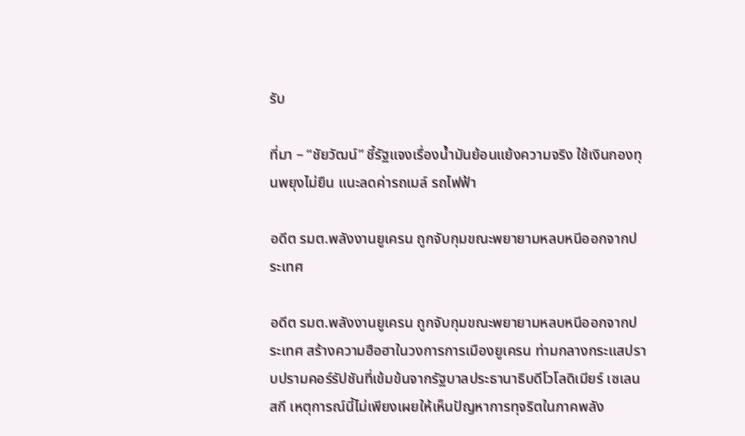รับ

ที่มา – “ชัยวัฒน์” ชี้รัฐแจงเรื่องน้ำมันย้อนแย้งความจริง ใช้เงินกองทุนพยุงไม่ยืน แนะลดค่ารถเมล์ รถไฟฟ้า

อดีต รมต.พลังงานยูเครน ถูกจับกุมขณะพยายามหลบหนีออกจากประเทศ

อดีต รมต.พลังงานยูเครน ถูกจับกุมขณะพยายามหลบหนีออกจากประเทศ สร้างความฮือฮาในวงการการเมืองยูเครน ท่ามกลางกระแสปราบปรามคอร์รัปชันที่เข้มข้นจากรัฐบาลประธานาธิบดีโวโลดิเมียร์ เซเลนสกี เหตุการณ์นี้ไม่เพียงเผยให้เห็นปัญหาการทุจริตในภาคพลัง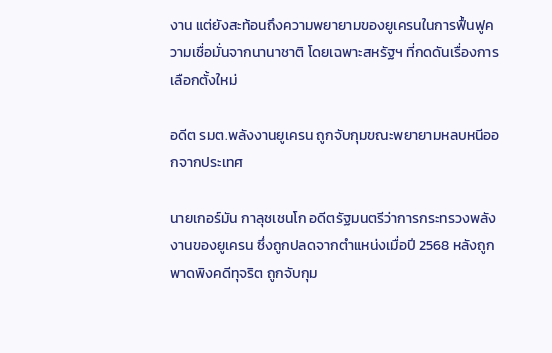งาน แต่ยังสะท้อนถึงความพยายามของยูเครนในการฟื้นฟูความเชื่อมั่นจากนานาชาติ โดยเฉพาะสหรัฐฯ ที่กดดันเรื่องการเลือกตั้งใหม่

อดีต รมต.พลังงานยูเครน ถูกจับกุมขณะพยายามหลบหนีออกจากประเทศ

นายเกอร์มัน กาลุชเชนโก อดีตรัฐมนตรีว่าการกระทรวงพลังงานของยูเครน ซึ่งถูกปลดจากตำแหน่งเมื่อปี 2568 หลังถูกพาดพิงคดีทุจริต ถูกจับกุม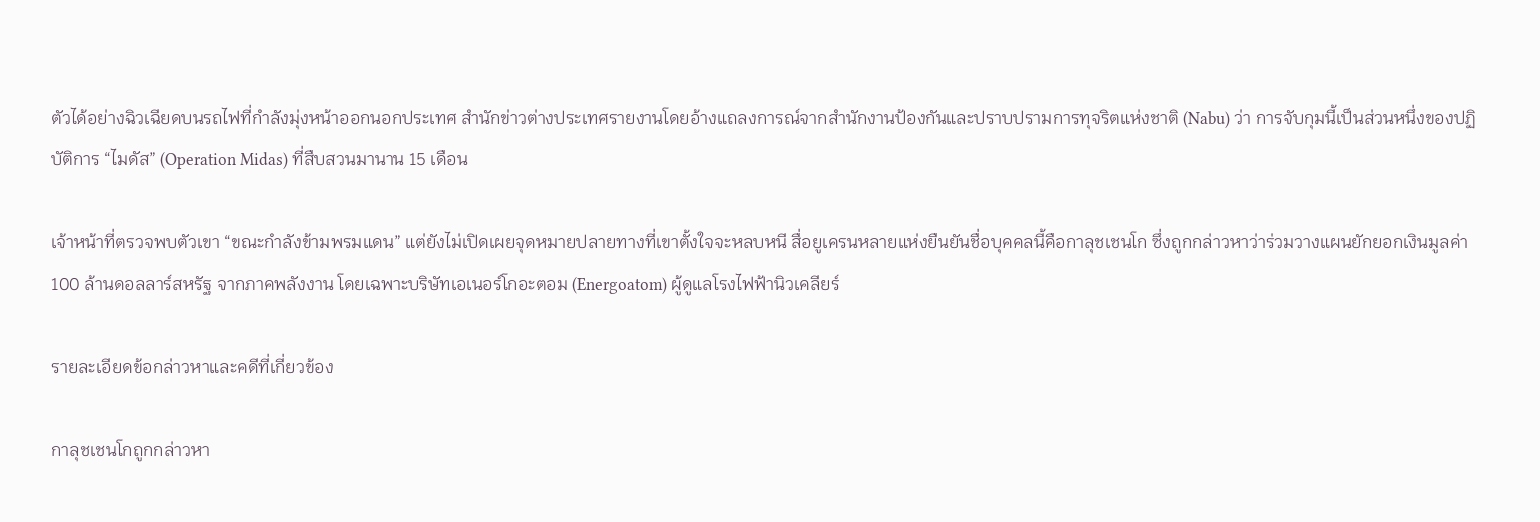ตัวได้อย่างฉิวเฉียดบนรถไฟที่กำลังมุ่งหน้าออกนอกประเทศ สำนักข่าวต่างประเทศรายงานโดยอ้างแถลงการณ์จากสำนักงานป้องกันและปราบปรามการทุจริตแห่งชาติ (Nabu) ว่า การจับกุมนี้เป็นส่วนหนึ่งของปฏิบัติการ “ไมดัส” (Operation Midas) ที่สืบสวนมานาน 15 เดือน

เจ้าหน้าที่ตรวจพบตัวเขา “ขณะกำลังข้ามพรมแดน” แต่ยังไม่เปิดเผยจุดหมายปลายทางที่เขาตั้งใจจะหลบหนี สื่อยูเครนหลายแห่งยืนยันชื่อบุคคลนี้คือกาลุชเชนโก ซึ่งถูกกล่าวหาว่าร่วมวางแผนยักยอกเงินมูลค่า 100 ล้านดอลลาร์สหรัฐ จากภาคพลังงาน โดยเฉพาะบริษัทเอเนอร์โกอะตอม (Energoatom) ผู้ดูแลโรงไฟฟ้านิวเคลียร์

รายละเอียดข้อกล่าวหาและคดีที่เกี่ยวข้อง

กาลุชเชนโกถูกกล่าวหา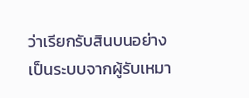ว่าเรียกรับสินบนอย่างเป็นระบบจากผู้รับเหมา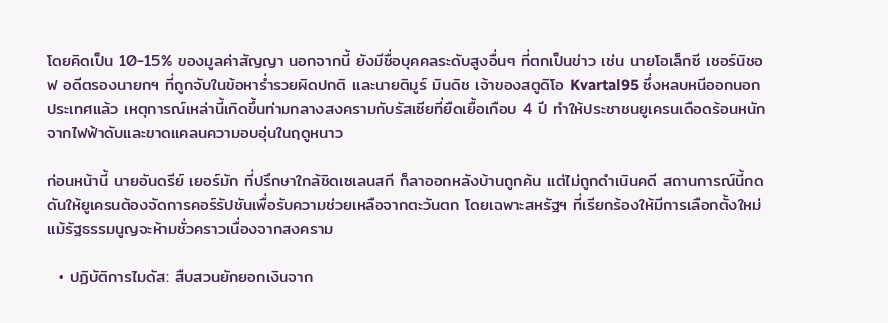โดยคิดเป็น 10-15% ของมูลค่าสัญญา นอกจากนี้ ยังมีชื่อบุคคลระดับสูงอื่นๆ ที่ตกเป็นข่าว เช่น นายโอเล็กซี เชอร์นิชอฟ อดีตรองนายกฯ ที่ถูกจับในข้อหาร่ำรวยผิดปกติ และนายติมูร์ มินดิช เจ้าของสตูดิโอ Kvartal95 ซึ่งหลบหนีออกนอกประเทศแล้ว เหตุการณ์เหล่านี้เกิดขึ้นท่ามกลางสงครามกับรัสเซียที่ยืดเยื้อเกือบ 4 ปี ทำให้ประชาชนยูเครนเดือดร้อนหนักจากไฟฟ้าดับและขาดแคลนความอบอุ่นในฤดูหนาว

ก่อนหน้านี้ นายอันดรีย์ เยอร์มัก ที่ปรึกษาใกล้ชิดเซเลนสกี ก็ลาออกหลังบ้านถูกค้น แต่ไม่ถูกดำเนินคดี สถานการณ์นี้กดดันให้ยูเครนต้องจัดการคอร์รัปชันเพื่อรับความช่วยเหลือจากตะวันตก โดยเฉพาะสหรัฐฯ ที่เรียกร้องให้มีการเลือกตั้งใหม่ แม้รัฐธรรมนูญจะห้ามชั่วคราวเนื่องจากสงคราม

  • ปฏิบัติการไมดัส: สืบสวนยักยอกเงินจาก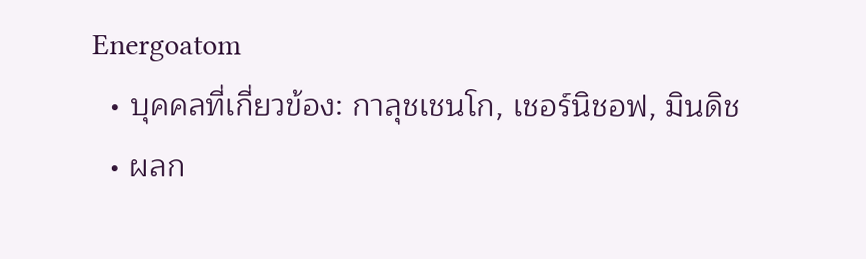Energoatom
  • บุคคลที่เกี่ยวข้อง: กาลุชเชนโก, เชอร์นิชอฟ, มินดิช
  • ผลก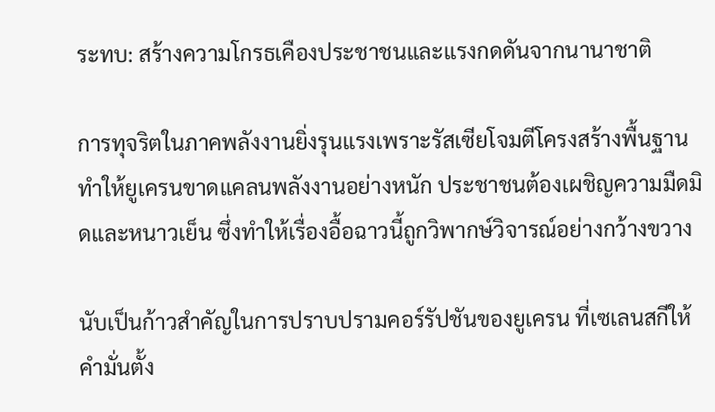ระทบ: สร้างความโกรธเคืองประชาชนและแรงกดดันจากนานาชาติ

การทุจริตในภาคพลังงานยิ่งรุนแรงเพราะรัสเซียโจมตีโครงสร้างพื้นฐาน ทำให้ยูเครนขาดแคลนพลังงานอย่างหนัก ประชาชนต้องเผชิญความมืดมิดและหนาวเย็น ซึ่งทำให้เรื่องอื้อฉาวนี้ถูกวิพากษ์วิจารณ์อย่างกว้างขวาง

นับเป็นก้าวสำคัญในการปราบปรามคอร์รัปชันของยูเครน ที่เซเลนสกีให้คำมั่นตั้ง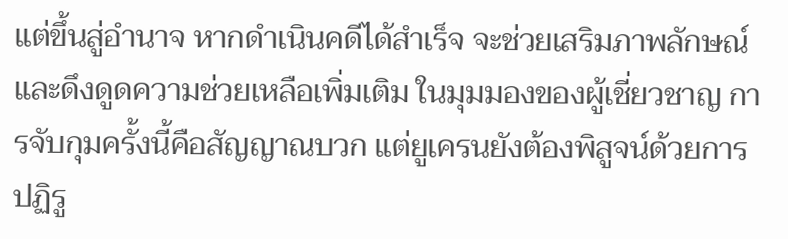แต่ขึ้นสู่อำนาจ หากดำเนินคดีได้สำเร็จ จะช่วยเสริมภาพลักษณ์และดึงดูดความช่วยเหลือเพิ่มเติม ในมุมมองของผู้เชี่ยวชาญ การจับกุมครั้งนี้คือสัญญาณบวก แต่ยูเครนยังต้องพิสูจน์ด้วยการปฏิรู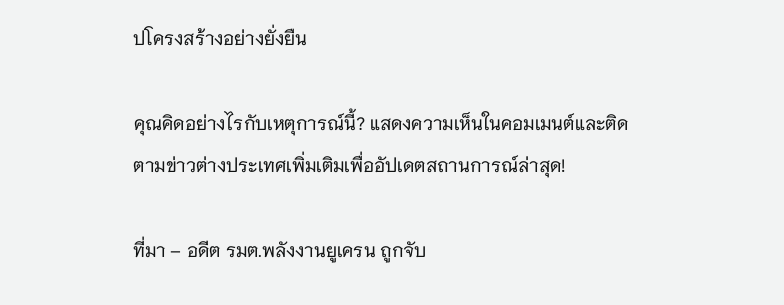ปโครงสร้างอย่างยั่งยืน

คุณคิดอย่างไรกับเหตุการณ์นี้? แสดงความเห็นในคอมเมนต์และติดตามข่าวต่างประเทศเพิ่มเติมเพื่ออัปเดตสถานการณ์ล่าสุด!

ที่มา – อดีต รมต.พลังงานยูเครน ถูกจับ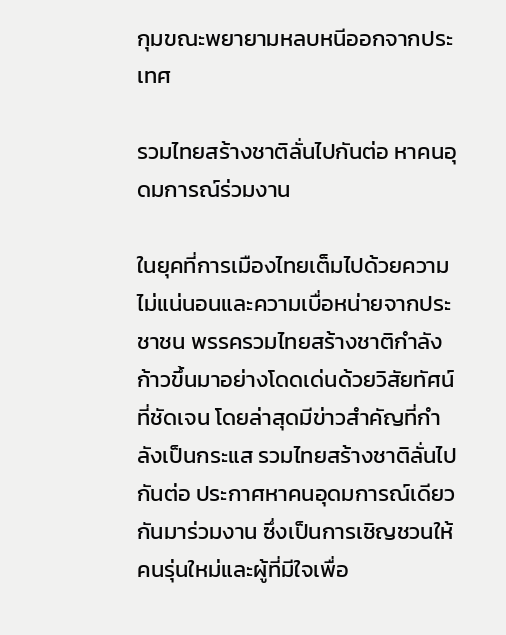กุมขณะพยายามหลบหนีออกจากประเทศ

รวมไทยสร้างชาติลั่นไปกันต่อ หาคนอุดมการณ์ร่วมงาน

ในยุคที่การเมืองไทยเต็มไปด้วยความไม่แน่นอนและความเบื่อหน่ายจากประชาชน พรรครวมไทยสร้างชาติกำลังก้าวขึ้นมาอย่างโดดเด่นด้วยวิสัยทัศน์ที่ชัดเจน โดยล่าสุดมีข่าวสำคัญที่กำลังเป็นกระแส รวมไทยสร้างชาติลั่นไปกันต่อ ประกาศหาคนอุดมการณ์เดียวกันมาร่วมงาน ซึ่งเป็นการเชิญชวนให้คนรุ่นใหม่และผู้ที่มีใจเพื่อ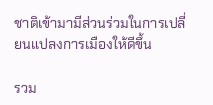ชาติเข้ามามีส่วนร่วมในการเปลี่ยนแปลงการเมืองให้ดีขึ้น

รวม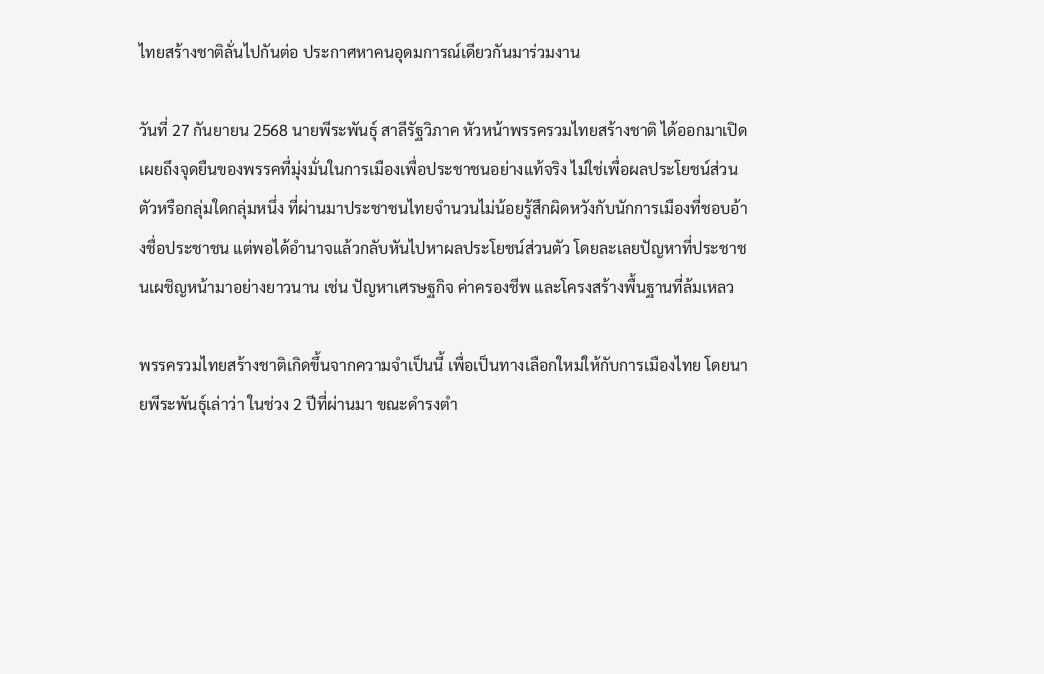ไทยสร้างชาติลั่นไปกันต่อ ประกาศหาคนอุดมการณ์เดียวกันมาร่วมงาน

วันที่ 27 กันยายน 2568 นายพีระพันธุ์ สาลีรัฐวิภาค หัวหน้าพรรครวมไทยสร้างชาติ ได้ออกมาเปิดเผยถึงจุดยืนของพรรคที่มุ่งมั่นในการเมืองเพื่อประชาชนอย่างแท้จริง ไม่ใช่เพื่อผลประโยชน์ส่วนตัวหรือกลุ่มใดกลุ่มหนึ่ง ที่ผ่านมาประชาชนไทยจำนวนไม่น้อยรู้สึกผิดหวังกับนักการเมืองที่ชอบอ้างชื่อประชาชน แต่พอได้อำนาจแล้วกลับหันไปหาผลประโยชน์ส่วนตัว โดยละเลยปัญหาที่ประชาชนเผชิญหน้ามาอย่างยาวนาน เช่น ปัญหาเศรษฐกิจ ค่าครองชีพ และโครงสร้างพื้นฐานที่ล้มเหลว

พรรครวมไทยสร้างชาติเกิดขึ้นจากความจำเป็นนี้ เพื่อเป็นทางเลือกใหม่ให้กับการเมืองไทย โดยนายพีระพันธุ์เล่าว่า ในช่วง 2 ปีที่ผ่านมา ขณะดำรงตำ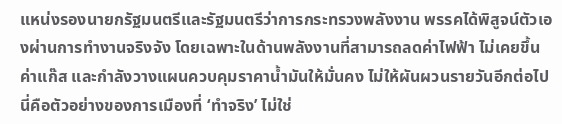แหน่งรองนายกรัฐมนตรีและรัฐมนตรีว่าการกระทรวงพลังงาน พรรคได้พิสูจน์ตัวเองผ่านการทำงานจริงจัง โดยเฉพาะในด้านพลังงานที่สามารถลดค่าไฟฟ้า ไม่เคยขึ้นค่าแก๊ส และกำลังวางแผนควบคุมราคาน้ำมันให้มั่นคง ไม่ให้ผันผวนรายวันอีกต่อไป นี่คือตัวอย่างของการเมืองที่ ‘ทำจริง’ ไม่ใช่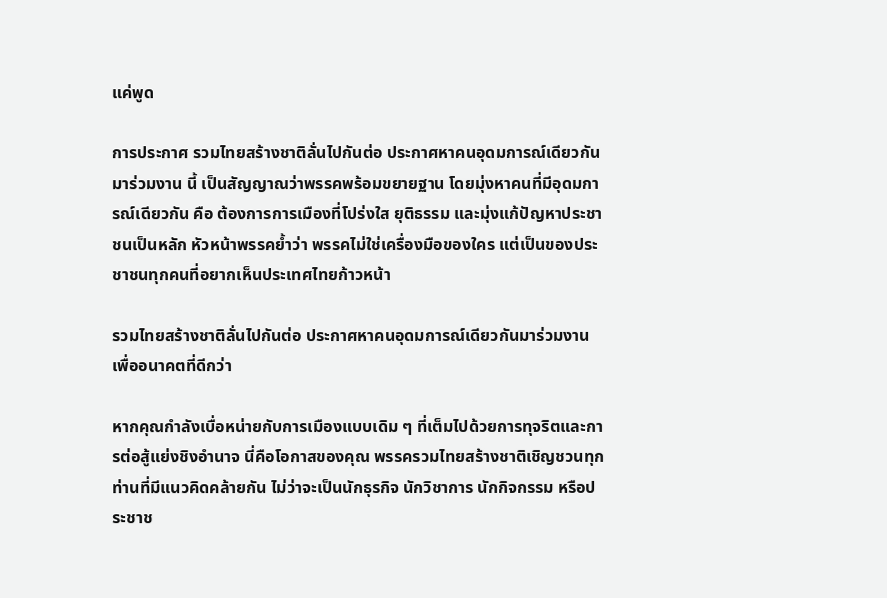แค่พูด

การประกาศ รวมไทยสร้างชาติลั่นไปกันต่อ ประกาศหาคนอุดมการณ์เดียวกันมาร่วมงาน นี้ เป็นสัญญาณว่าพรรคพร้อมขยายฐาน โดยมุ่งหาคนที่มีอุดมการณ์เดียวกัน คือ ต้องการการเมืองที่โปร่งใส ยุติธรรม และมุ่งแก้ปัญหาประชาชนเป็นหลัก หัวหน้าพรรคย้ำว่า พรรคไม่ใช่เครื่องมือของใคร แต่เป็นของประชาชนทุกคนที่อยากเห็นประเทศไทยก้าวหน้า

รวมไทยสร้างชาติลั่นไปกันต่อ ประกาศหาคนอุดมการณ์เดียวกันมาร่วมงาน เพื่ออนาคตที่ดีกว่า

หากคุณกำลังเบื่อหน่ายกับการเมืองแบบเดิม ๆ ที่เต็มไปด้วยการทุจริตและการต่อสู้แย่งชิงอำนาจ นี่คือโอกาสของคุณ พรรครวมไทยสร้างชาติเชิญชวนทุกท่านที่มีแนวคิดคล้ายกัน ไม่ว่าจะเป็นนักธุรกิจ นักวิชาการ นักกิจกรรม หรือประชาช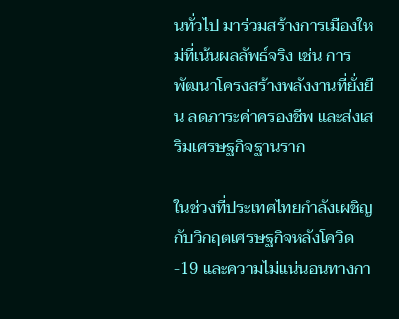นทั่วไป มาร่วมสร้างการเมืองใหม่ที่เน้นผลลัพธ์จริง เช่น การพัฒนาโครงสร้างพลังงานที่ยั่งยืน ลดภาระค่าครองชีพ และส่งเสริมเศรษฐกิจฐานราก

ในช่วงที่ประเทศไทยกำลังเผชิญกับวิกฤตเศรษฐกิจหลังโควิด-19 และความไม่แน่นอนทางกา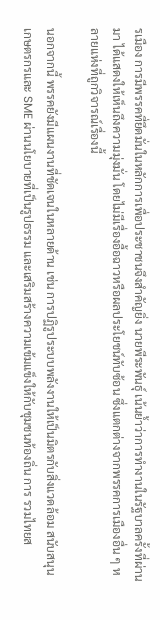รเมือง การมีพรรคที่ยึดมั่นในหลักการเพื่อประชาชนจึงสำคัญยิ่ง นายพีระพันธุ์ เน้นย้ำว่าการทำงานในรัฐบาลครั้งที่ผ่านมา ได้แสดงให้เห็นถึงความมุ่งมั่น โดยไม่มีเรื่องอื้อฉาวหรือผลประโยชน์ทับซ้อน ซึ่งแตกต่างจากพรรคการเมืองอื่น ๆ หลายแห่งที่ถูกวิจารณ์เรื่องนี้

นอกจากนี้ พรรคยังมีแผนงานที่ชัดเจนในหลายด้าน เช่น การปฏิรูประบบพลังงานให้เป็นมิตรกับสิ่งแวดล้อม สนับสนุนเกษตรกรและ SME ผ่านนโยบายที่เป็นรูปธรรม และเสริมสร้างความเข้มแข็งให้กับชุมชนท้องถิ่น การ รวมไทยส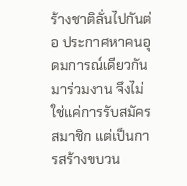ร้างชาติลั่นไปกันต่อ ประกาศหาคนอุดมการณ์เดียวกันมาร่วมงาน จึงไม่ใช่แค่การรับสมัครสมาชิก แต่เป็นการสร้างขบวน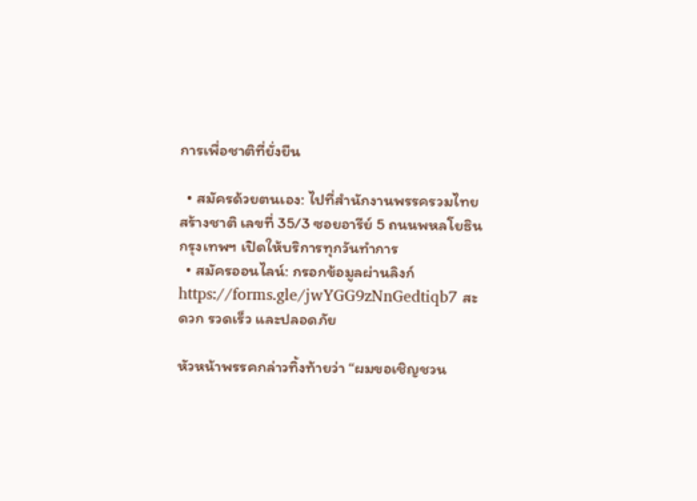การเพื่อชาติที่ยั่งยืน

  • สมัครด้วยตนเอง: ไปที่สำนักงานพรรครวมไทยสร้างชาติ เลขที่ 35/3 ซอยอารีย์ 5 ถนนพหลโยธิน กรุงเทพฯ เปิดให้บริการทุกวันทำการ
  • สมัครออนไลน์: กรอกข้อมูลผ่านลิงก์ https://forms.gle/jwYGG9zNnGedtiqb7 สะดวก รวดเร็ว และปลอดภัย

หัวหน้าพรรคกล่าวทิ้งท้ายว่า “ผมขอเชิญชวน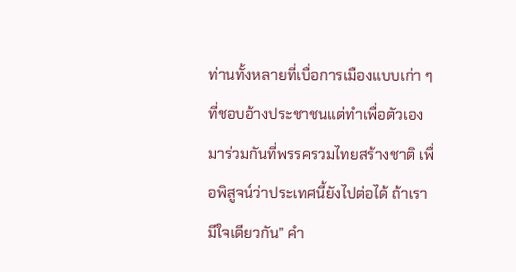ท่านทั้งหลายที่เบื่อการเมืองแบบเก่า ๆ ที่ชอบอ้างประชาชนแต่ทำเพื่อตัวเอง มาร่วมกันที่พรรครวมไทยสร้างชาติ เพื่อพิสูจน์ว่าประเทศนี้ยังไปต่อได้ ถ้าเรามีใจเดียวกัน” คำ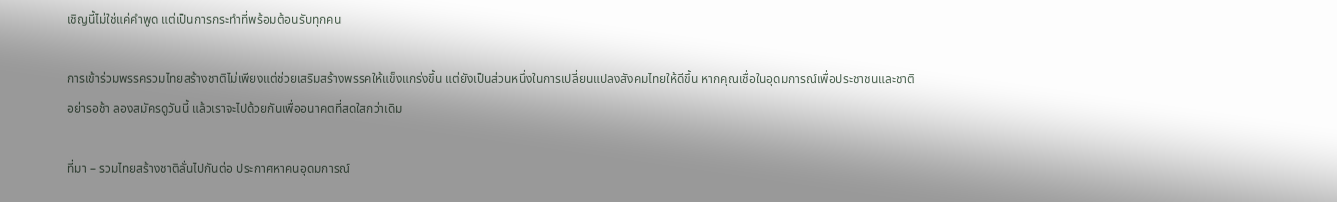เชิญนี้ไม่ใช่แค่คำพูด แต่เป็นการกระทำที่พร้อมต้อนรับทุกคน

การเข้าร่วมพรรครวมไทยสร้างชาติไม่เพียงแต่ช่วยเสริมสร้างพรรคให้แข็งแกร่งขึ้น แต่ยังเป็นส่วนหนึ่งในการเปลี่ยนแปลงสังคมไทยให้ดีขึ้น หากคุณเชื่อในอุดมการณ์เพื่อประชาชนและชาติ อย่ารอช้า ลองสมัครดูวันนี้ แล้วเราจะไปด้วยกันเพื่ออนาคตที่สดใสกว่าเดิม

ที่มา – รวมไทยสร้างชาติลั่นไปกันต่อ ประกาศหาคนอุดมการณ์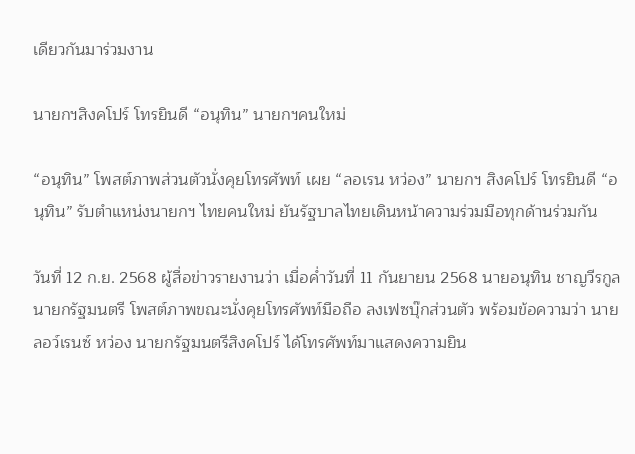เดียวกันมาร่วมงาน

นายกฯสิงคโปร์ โทรยินดี “อนุทิน” นายกฯคนใหม่

“อนุทิน” โพสต์ภาพส่วนตัวนั่งคุยโทรศัพท์ เผย “ลอเรน หว่อง” นายกฯ สิงคโปร์ โทรยินดี “อนุทิน” รับตำแหน่งนายกฯ ไทยคนใหม่ ยันรัฐบาลไทยเดินหน้าความร่วมมือทุกด้านร่วมกัน

วันที่ 12 ก.ย. 2568 ผู้สื่อข่าวรายงานว่า เมื่อค่ำวันที่ 11 กันยายน 2568 นายอนุทิน ชาญวีรกูล นายกรัฐมนตรี โพสต์ภาพขณะนั่งคุยโทรศัพท์มือถือ ลงเฟซบุ๊กส่วนตัว พร้อมข้อความว่า นายลอว์เรนซ์ หว่อง นายกรัฐมนตรีสิงคโปร์ ได้โทรศัพท์มาแสดงความยิน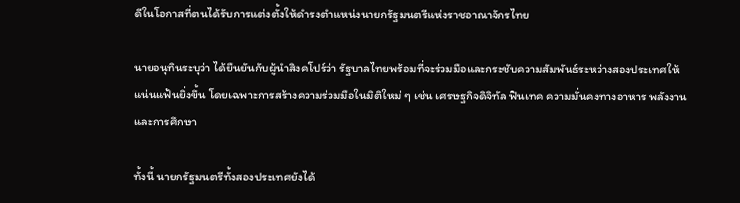ดีในโอกาสที่ตนได้รับการแต่งตั้งให้ดำรงตำแหน่งนายกรัฐมนตรีแห่งราชอาณาจักรไทย

นายอนุทินระบุว่า ได้ยืนยันกับผู้นำสิงคโปร์ว่า รัฐบาลไทยพร้อมที่จะร่วมมือและกระชับความสัมพันธ์ระหว่างสองประเทศให้แน่นแฟ้นยิ่งขึ้น โดยเฉพาะการสร้างความร่วมมือในมิติใหม่ ๆ เช่น เศรษฐกิจดิจิทัล ฟินเทค ความมั่นคงทางอาหาร พลังงาน และการศึกษา

ทั้งนี้ นายกรัฐมนตรีทั้งสองประเทศยังได้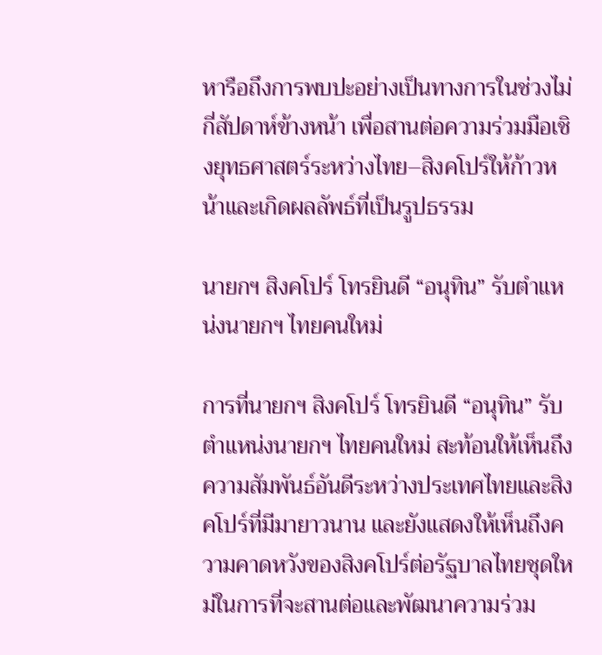หารือถึงการพบปะอย่างเป็นทางการในช่วงไม่กี่สัปดาห์ข้างหน้า เพื่อสานต่อความร่วมมือเชิงยุทธศาสตร์ระหว่างไทย–สิงคโปร์ให้ก้าวหน้าและเกิดผลลัพธ์ที่เป็นรูปธรรม

นายกฯ สิงคโปร์ โทรยินดี “อนุทิน” รับตำแหน่งนายกฯ ไทยคนใหม่

การที่นายกฯ สิงคโปร์ โทรยินดี “อนุทิน” รับตำแหน่งนายกฯ ไทยคนใหม่ สะท้อนให้เห็นถึงความสัมพันธ์อันดีระหว่างประเทศไทยและสิงคโปร์ที่มีมายาวนาน และยังแสดงให้เห็นถึงความคาดหวังของสิงคโปร์ต่อรัฐบาลไทยชุดใหม่ในการที่จะสานต่อและพัฒนาความร่วม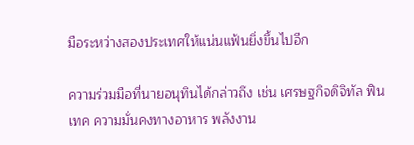มือระหว่างสองประเทศให้แน่นแฟ้นยิ่งขึ้นไปอีก

ความร่วมมือที่นายอนุทินได้กล่าวถึง เช่น เศรษฐกิจดิจิทัล ฟินเทค ความมั่นคงทางอาหาร พลังงาน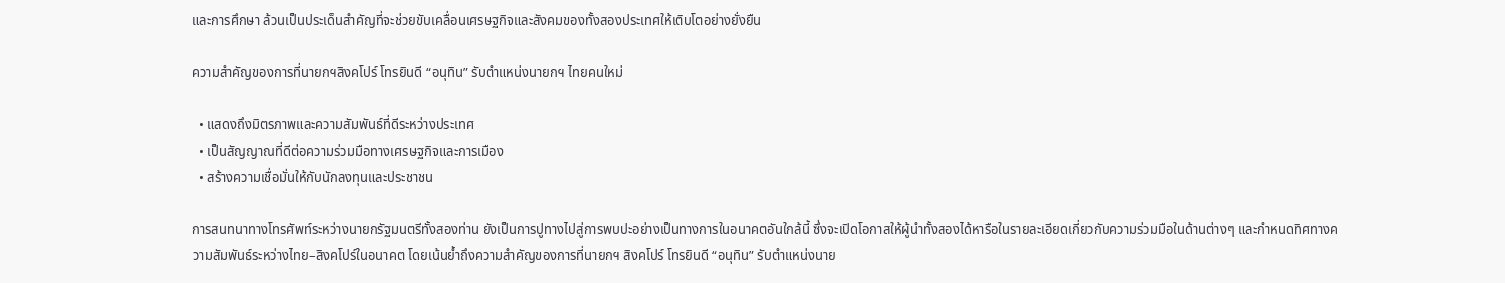และการศึกษา ล้วนเป็นประเด็นสำคัญที่จะช่วยขับเคลื่อนเศรษฐกิจและสังคมของทั้งสองประเทศให้เติบโตอย่างยั่งยืน

ความสำคัญของการที่นายกฯสิงคโปร์ โทรยินดี “อนุทิน” รับตำแหน่งนายกฯ ไทยคนใหม่

  • แสดงถึงมิตรภาพและความสัมพันธ์ที่ดีระหว่างประเทศ
  • เป็นสัญญาณที่ดีต่อความร่วมมือทางเศรษฐกิจและการเมือง
  • สร้างความเชื่อมั่นให้กับนักลงทุนและประชาชน

การสนทนาทางโทรศัพท์ระหว่างนายกรัฐมนตรีทั้งสองท่าน ยังเป็นการปูทางไปสู่การพบปะอย่างเป็นทางการในอนาคตอันใกล้นี้ ซึ่งจะเปิดโอกาสให้ผู้นำทั้งสองได้หารือในรายละเอียดเกี่ยวกับความร่วมมือในด้านต่างๆ และกำหนดทิศทางความสัมพันธ์ระหว่างไทย–สิงคโปร์ในอนาคต โดยเน้นย้ำถึงความสำคัญของการที่นายกฯ สิงคโปร์ โทรยินดี “อนุทิน” รับตำแหน่งนาย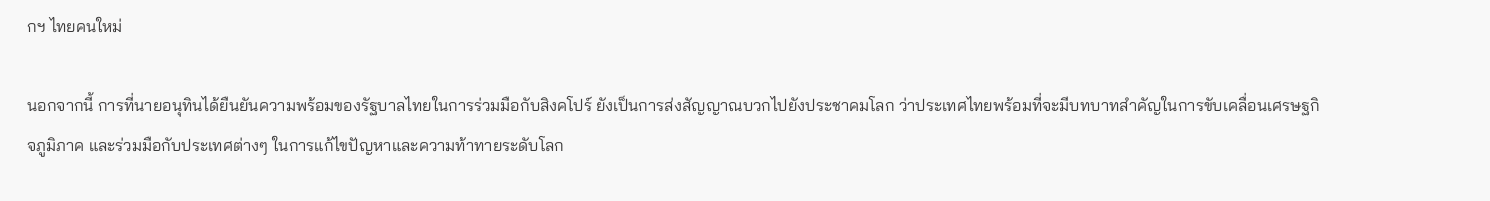กฯ ไทยคนใหม่

นอกจากนี้ การที่นายอนุทินได้ยืนยันความพร้อมของรัฐบาลไทยในการร่วมมือกับสิงคโปร์ ยังเป็นการส่งสัญญาณบวกไปยังประชาคมโลก ว่าประเทศไทยพร้อมที่จะมีบทบาทสำคัญในการขับเคลื่อนเศรษฐกิจภูมิภาค และร่วมมือกับประเทศต่างๆ ในการแก้ไขปัญหาและความท้าทายระดับโลก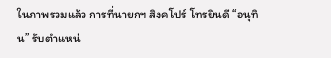ในภาพรวมแล้ว การที่นายกฯ สิงคโปร์ โทรยินดี “อนุทิน” รับตำแหน่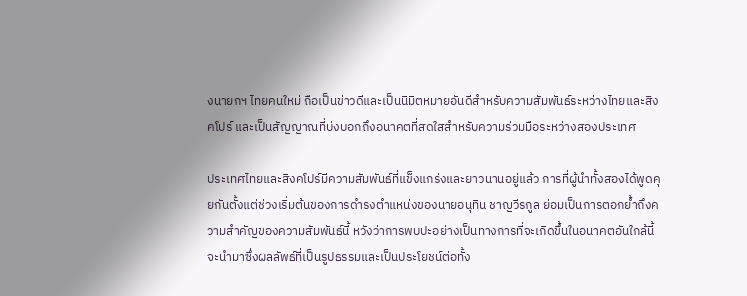งนายกฯ ไทยคนใหม่ ถือเป็นข่าวดีและเป็นนิมิตหมายอันดีสำหรับความสัมพันธ์ระหว่างไทยและสิงคโปร์ และเป็นสัญญาณที่บ่งบอกถึงอนาคตที่สดใสสำหรับความร่วมมือระหว่างสองประเทศ

ประเทศไทยและสิงคโปร์มีความสัมพันธ์ที่แข็งแกร่งและยาวนานอยู่แล้ว การที่ผู้นำทั้งสองได้พูดคุยกันตั้งแต่ช่วงเริ่มต้นของการดำรงตำแหน่งของนายอนุทิน ชาญวีรกูล ย่อมเป็นการตอกย้ำถึงความสำคัญของความสัมพันธ์นี้ หวังว่าการพบปะอย่างเป็นทางการที่จะเกิดขึ้นในอนาคตอันใกล้นี้จะนำมาซึ่งผลลัพธ์ที่เป็นรูปธรรมและเป็นประโยชน์ต่อทั้ง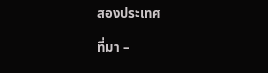สองประเทศ

ที่มา –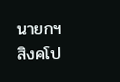นายกฯ สิงคโป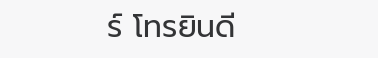ร์ โทรยินดี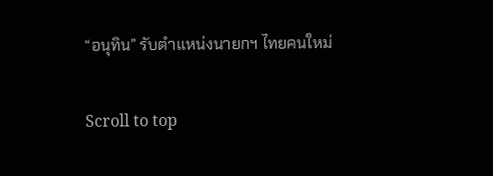“อนุทิน” รับตำแหน่งนายกฯ ไทยคนใหม่

Scroll to top